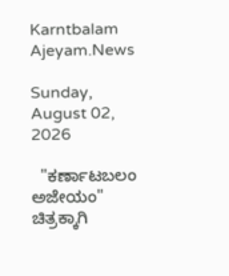Karntbalam Ajeyam.News

Sunday, August 02, 2026

  "ಕರ್ಣಾಟಬಲಂ ಅಜೇಯಂ" ಚಿತ್ರಕ್ಕಾಗಿ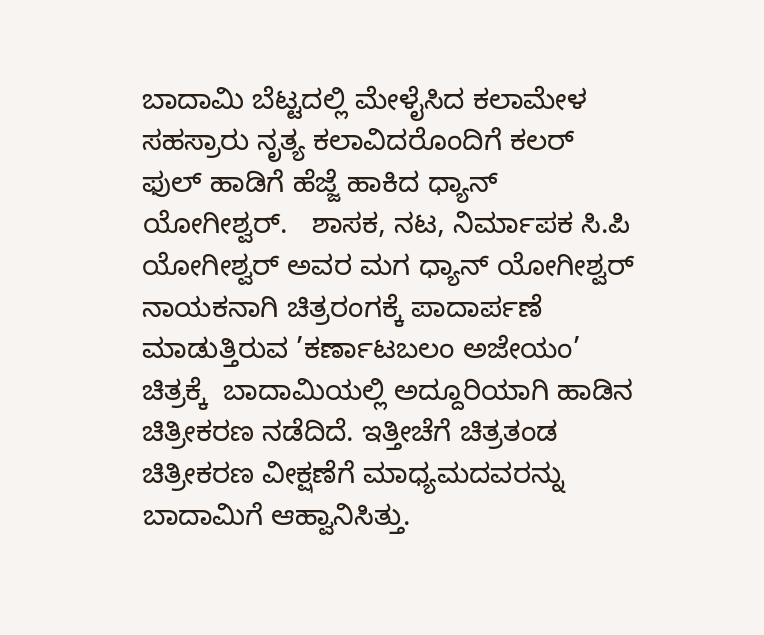ಬಾದಾಮಿ ಬೆಟ್ಟದಲ್ಲಿ ಮೇಳೈಸಿದ ಕಲಾಮೇಳ   ಸಹಸ್ರಾರು ನೃತ್ಯ ಕಲಾವಿದರೊಂದಿಗೆ ಕಲರ್ ಫುಲ್ ಹಾಡಿಗೆ ಹೆಜ್ಜೆ ಹಾಕಿದ ಧ್ಯಾನ್ ಯೋಗೀಶ್ವರ್.   ಶಾಸಕ, ನಟ, ನಿರ್ಮಾಪಕ ಸಿ.ಪಿ ಯೋಗೀಶ್ವರ್ ಅವರ ಮಗ ಧ್ಯಾನ್ ಯೋಗೀಶ್ವರ್ ನಾಯಕನಾಗಿ ಚಿತ್ರರಂಗಕ್ಕೆ ಪಾದಾರ್ಪಣೆ ಮಾಡುತ್ತಿರುವ ’ಕರ್ಣಾಟಬಲಂ ಅಜೇಯಂ’ ಚಿತ್ರಕ್ಕೆ  ಬಾದಾಮಿಯಲ್ಲಿ ಅದ್ದೂರಿಯಾಗಿ ಹಾಡಿನ ಚಿತ್ರೀಕರಣ ನಡೆದಿದೆ. ಇತ್ತೀಚೆಗೆ ಚಿತ್ರತಂಡ ಚಿತ್ರೀಕರಣ ವೀಕ್ಷಣೆಗೆ ಮಾಧ್ಯಮದವರನ್ನು ಬಾದಾಮಿಗೆ ಆಹ್ವಾನಿಸಿತ್ತು.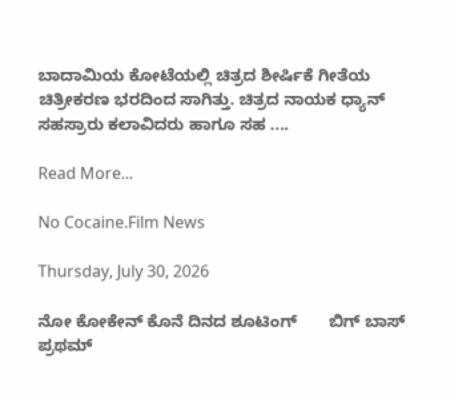ಬಾದಾಮಿಯ ಕೋಟೆಯಲ್ಲಿ ಚಿತ್ರದ ಶೀರ್ಷಿಕೆ ಗೀತೆಯ ಚಿತ್ರೀಕರಣ ಭರದಿಂದ ಸಾಗಿತ್ತು. ಚಿತ್ರದ ನಾಯಕ ಧ್ಯಾನ್ ಸಹಸ್ರಾರು ಕಲಾವಿದರು ಹಾಗೂ ಸಹ ....

Read More...

No Cocaine.Film News

Thursday, July 30, 2026

ನೋ ಕೋಕೇನ್ ಕೊನೆ ದಿನದ ಶೂಟಿಂಗ್       ಬಿಗ್ ಬಾಸ್ ಪ್ರಥಮ್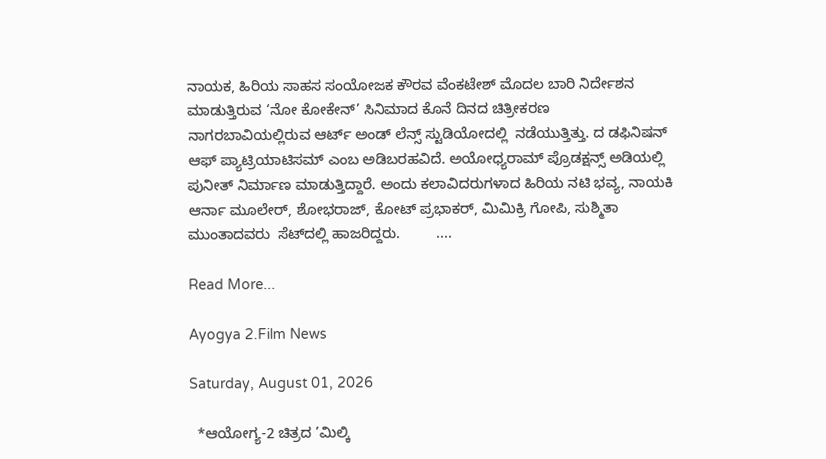ನಾಯಕ, ಹಿರಿಯ ಸಾಹಸ ಸಂಯೋಜಕ ಕೌರವ ವೆಂಕಟೇಶ್ ಮೊದಲ ಬಾರಿ ನಿರ್ದೇಶನ ಮಾಡುತ್ತಿರುವ ‘ನೋ ಕೋಕೇನ್’ ಸಿನಿಮಾದ ಕೊನೆ ದಿನದ ಚಿತ್ರೀಕರಣ ನಾಗರಬಾವಿಯಲ್ಲಿರುವ ಆರ್ಟ್ ಅಂಡ್ ಲೆನ್ಸ್ ಸ್ಟುಡಿಯೋದಲ್ಲಿ  ನಡೆಯುತ್ತಿತ್ತು. ದ ಡಫಿನಿಷನ್ ಆಫ್ ಪ್ಯಾಟ್ರಿಯಾಟಿಸಮ್ ಎಂಬ ಅಡಿಬರಹವಿದೆ. ಅಯೋಧ್ಯರಾಮ್ ಪ್ರೊಡಕ್ಷನ್ಸ್ ಅಡಿಯಲ್ಲಿ ಪುನೀತ್ ನಿರ್ಮಾಣ ಮಾಡುತ್ತಿದ್ದಾರೆ. ಅಂದು ಕಲಾವಿದರುಗಳಾದ ಹಿರಿಯ ನಟಿ ಭವ್ಯ, ನಾಯಕಿ ಆರ್ನಾ ಮೂಲೇರ್, ಶೋಭರಾಜ್, ಕೋಟ್ ಪ್ರಭಾಕರ್, ಮಿಮಿಕ್ರಿ ಗೋಪಿ, ಸುಶ್ಮಿತಾ ಮುಂತಾದವರು  ಸೆಟ್‌ದಲ್ಲಿ ಹಾಜರಿದ್ದರು.         ....

Read More...

Ayogya 2.Film News

Saturday, August 01, 2026

  *ಆಯೋಗ್ಯ-2 ಚಿತ್ರದ ’ಮಿಲ್ಕಿ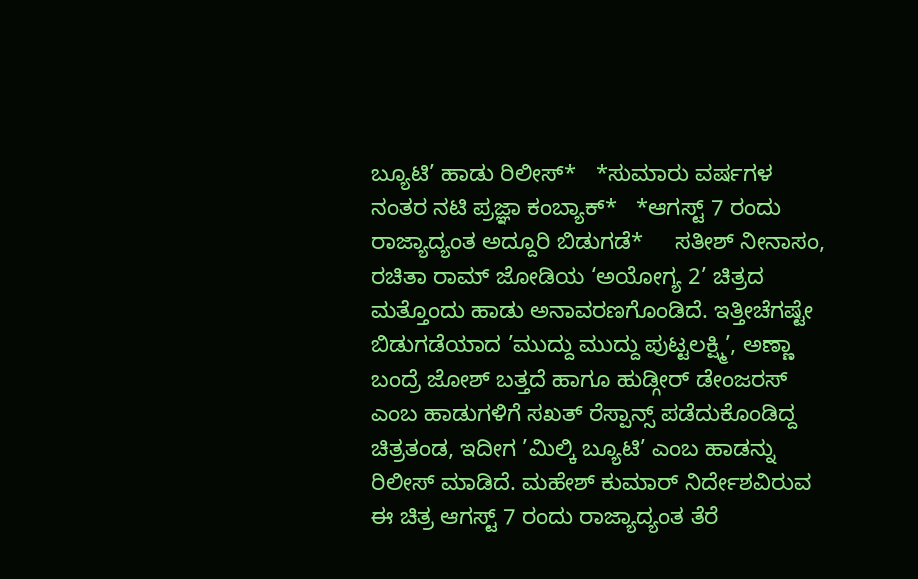ಬ್ಯೂಟಿ’ ಹಾಡು ರಿಲೀಸ್*   *ಸುಮಾರು ವರ್ಷಗಳ ನಂತರ ನಟಿ ಪ್ರಜ್ಞಾ ಕಂಬ್ಯಾಕ್*   *ಆಗಸ್ಟ್ 7 ರಂದು ರಾಜ್ಯಾದ್ಯಂತ ಅದ್ದೂರಿ ಬಿಡುಗಡೆ*     ಸತೀಶ್ ನೀನಾಸಂ, ರಚಿತಾ ರಾಮ್ ಜೋಡಿಯ ‘ಅಯೋಗ್ಯ 2’ ಚಿತ್ರದ ಮತ್ತೊಂದು ಹಾಡು ಅನಾವರಣಗೊಂಡಿದೆ. ಇತ್ತೀಚೆಗಷ್ಟೇ ಬಿಡುಗಡೆಯಾದ ’ಮುದ್ದು ಮುದ್ದು ಪುಟ್ಟಲಕ್ಷ್ಮಿ’, ಅಣ್ಣಾ ಬಂದ್ರೆ ಜೋಶ್ ಬತ್ತದೆ ಹಾಗೂ ಹುಡ್ಗೀರ್ ಡೇಂಜರಸ್ ಎಂಬ ಹಾಡುಗಳಿಗೆ ಸಖತ್ ರೆಸ್ಪಾನ್ಸ್ ಪಡೆದುಕೊಂಡಿದ್ದ ಚಿತ್ರತಂಡ, ಇದೀಗ ’ಮಿಲ್ಕಿ ಬ್ಯೂಟಿ’ ಎಂಬ ಹಾಡನ್ನು ರಿಲೀಸ್ ಮಾಡಿದೆ. ಮಹೇಶ್ ಕುಮಾರ್ ನಿರ್ದೇಶವಿರುವ ಈ ಚಿತ್ರ ಆಗಸ್ಟ್ 7 ರಂದು ರಾಜ್ಯಾದ್ಯಂತ ತೆರೆ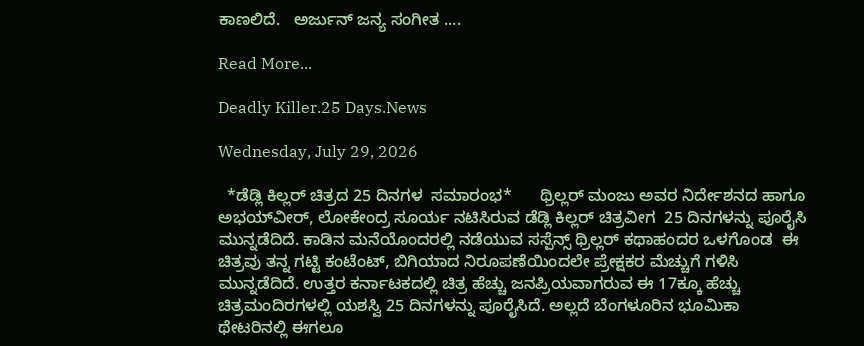ಕಾಣಲಿದೆ.   ಅರ್ಜುನ್ ಜನ್ಯ ಸಂಗೀತ ....

Read More...

Deadly Killer.25 Days.News

Wednesday, July 29, 2026

  *ಡೆಡ್ಲಿ ಕಿಲ್ಲರ್ ಚಿತ್ರದ 25 ದಿನಗಳ  ಸಮಾರಂಭ*      ಥ್ರಿಲ್ಲರ್‌ ಮಂಜು ಅವರ ನಿರ್ದೇಶನದ ಹಾಗೂ ಅಭಯ್‌ವೀರ್, ಲೋಕೇಂದ್ರ ಸೂರ್ಯ ನಟಿಸಿರುವ ಡೆಡ್ಲಿ ಕಿಲ್ಲರ್ ಚಿತ್ರವೀಗ  25 ದಿನಗಳನ್ನು ಪೂರೈಸಿ ಮುನ್ನಡೆದಿದೆ. ಕಾಡಿನ ಮನೆಯೊಂದರಲ್ಲಿ ನಡೆಯುವ ಸಸ್ಪೆನ್ಸ್ ಥ್ರಿಲ್ಲರ್ ಕಥಾಹಂದರ ಒಳಗೊಂಡ  ಈ ಚಿತ್ರವು ತನ್ನ ಗಟ್ಟಿ ಕಂಟೆಂಟ್, ಬಿಗಿಯಾದ ನಿರೂಪಣೆಯಿಂದಲೇ ಪ್ರೇಕ್ಷಕರ ಮೆಚ್ಚುಗೆ ಗಳಿಸಿ ಮುನ್ನಡೆದಿದೆ. ಉತ್ತರ ಕರ್ನಾಟಕದಲ್ಲಿ ಚಿತ್ರ ಹೆಚ್ಚು ಜನಪ್ರಿಯವಾಗರುವ ಈ 17ಕ್ಕೂ ಹೆಚ್ಚು  ಚಿತ್ರಮಂದಿರಗಳಲ್ಲಿ ಯಶಸ್ವಿ 25 ದಿನಗಳನ್ನು ಪೂರೈಸಿದೆ. ಅಲ್ಲದೆ ಬೆಂಗಳೂರಿನ ಭೂಮಿಕಾ ಥೇಟರಿನಲ್ಲಿ ಈಗಲೂ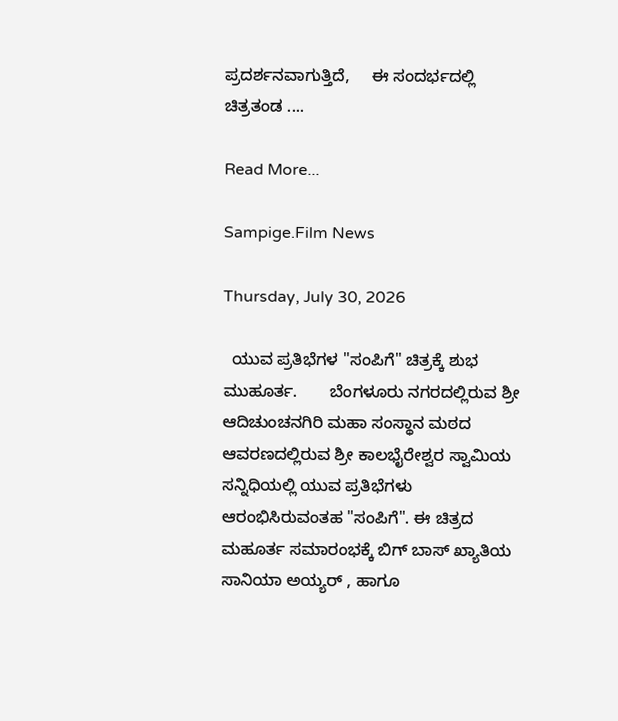ಪ್ರದರ್ಶನವಾಗುತ್ತಿದೆ,     ಈ ಸಂದರ್ಭದಲ್ಲಿ ಚಿತ್ರತಂಡ ....

Read More...

Sampige.Film News

Thursday, July 30, 2026

  ಯುವ ಪ್ರತಿಭೆಗಳ "ಸಂಪಿಗೆ" ಚಿತ್ರಕ್ಕೆ ಶುಭ ಮುಹೂರ್ತ.       ಬೆಂಗಳೂರು ನಗರದಲ್ಲಿರುವ ಶ್ರೀ ಆದಿಚುಂಚನಗಿರಿ ಮಹಾ ಸಂಸ್ಥಾನ ಮಠದ ಆವರಣದಲ್ಲಿರುವ ಶ್ರೀ ಕಾಲಭೈರೇಶ್ವರ ಸ್ವಾಮಿಯ  ಸನ್ನಿಧಿಯಲ್ಲಿ ಯುವ ಪ್ರತಿಭೆಗಳು ಆರಂಭಿಸಿರುವಂತಹ "ಸಂಪಿಗೆ". ಈ ಚಿತ್ರದ ಮಹೂರ್ತ ಸಮಾರಂಭಕ್ಕೆ ಬಿಗ್ ಬಾಸ್ ಖ್ಯಾತಿಯ  ಸಾನಿಯಾ ಅಯ್ಯರ್ , ಹಾಗೂ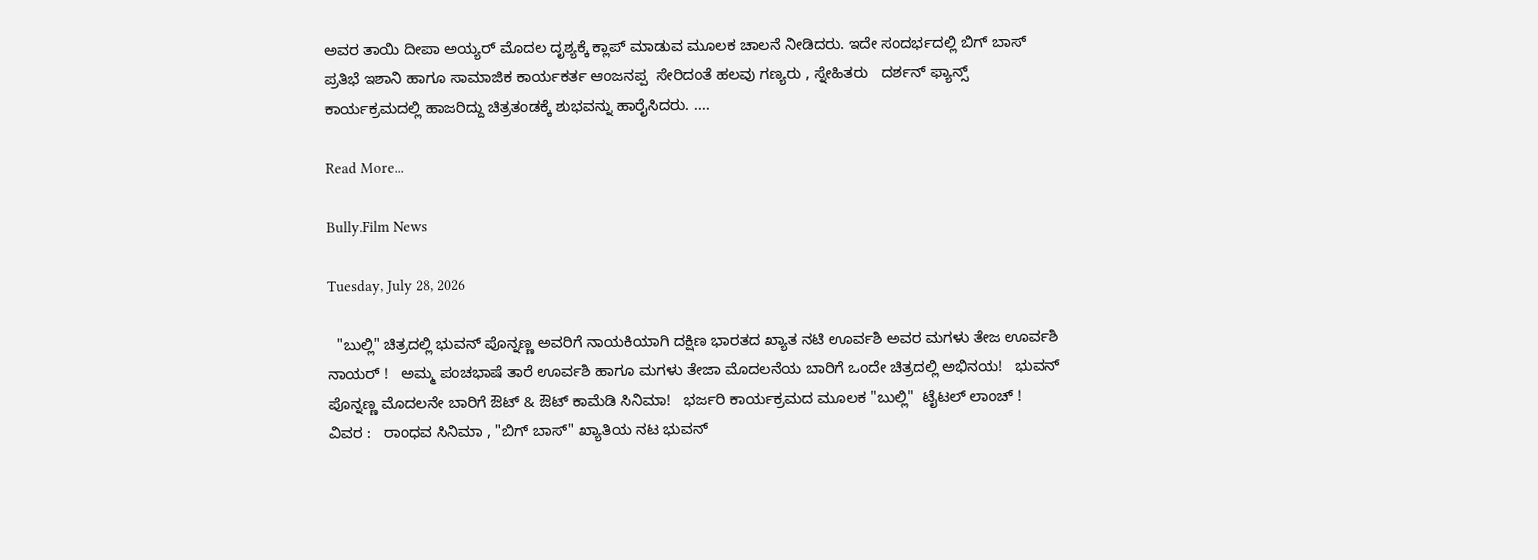ಅವರ ತಾಯಿ ದೀಪಾ ಅಯ್ಯರ್ ಮೊದಲ ದೃಶ್ಯಕ್ಕೆ ಕ್ಲಾಪ್ ಮಾಡುವ ಮೂಲಕ ಚಾಲನೆ ನೀಡಿದರು. ಇದೇ ಸಂದರ್ಭದಲ್ಲಿ ಬಿಗ್ ಬಾಸ್  ಪ್ರತಿಭೆ ಇಶಾನಿ ಹಾಗೂ ಸಾಮಾಜಿಕ ಕಾರ್ಯಕರ್ತ ಆಂಜನಪ್ಪ  ಸೇರಿದಂತೆ ಹಲವು ಗಣ್ಯರು , ಸ್ನೇಹಿತರು   ದರ್ಶನ್ ಫ್ಯಾನ್ಸ್  ಕಾರ್ಯಕ್ರಮದಲ್ಲಿ ಹಾಜರಿದ್ದು ಚಿತ್ರತಂಡಕ್ಕೆ ಶುಭವನ್ನು ಹಾರೈಸಿದರು. ....

Read More...

Bully.Film News

Tuesday, July 28, 2026

  "ಬುಲ್ಲಿ" ಚಿತ್ರದಲ್ಲಿ ಭುವನ್ ಪೊನ್ನಣ್ಣ ಅವರಿಗೆ ನಾಯಕಿಯಾಗಿ ದಕ್ಷಿಣ ಭಾರತದ ಖ್ಯಾತ ನಟಿ ಊರ್ವಶಿ ಅವರ ಮಗಳು ತೇಜ ಊರ್ವಶಿ ನಾಯರ್ !   ಅಮ್ಮ ಪಂಚಭಾಷೆ ತಾರೆ ಊರ್ವಶಿ ಹಾಗೂ ಮಗಳು ತೇಜಾ ಮೊದಲನೆಯ ಬಾರಿಗೆ ಒಂದೇ ಚಿತ್ರದಲ್ಲಿ ಅಭಿನಯ!   ಭುವನ್ ಪೊನ್ನಣ್ಣ ಮೊದಲನೇ ಬಾರಿಗೆ ಔಟ್ & ಔಟ್ ಕಾಮೆಡಿ ಸಿನಿಮಾ!   ಭರ್ಜರಿ ಕಾರ್ಯಕ್ರಮದ ಮೂಲಕ "ಬುಲ್ಲಿ"  ಟೈಟಲ್ ಲಾಂಚ್ !   ವಿವರ :   ರಾಂಧವ ಸಿನಿಮಾ , "ಬಿಗ್ ಬಾಸ್" ಖ್ಯಾತಿಯ ನಟ ಭುವನ್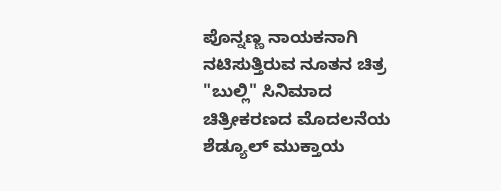ಪೊನ್ನಣ್ಣ ನಾಯಕನಾಗಿ ನಟಿಸುತ್ತಿರುವ ನೂತನ ಚಿತ್ರ "ಬುಲ್ಲಿ" ಸಿನಿಮಾದ ಚಿತ್ರೀಕರಣದ ಮೊದಲನೆಯ ಶೆಡ್ಯೂಲ್ ಮುಕ್ತಾಯ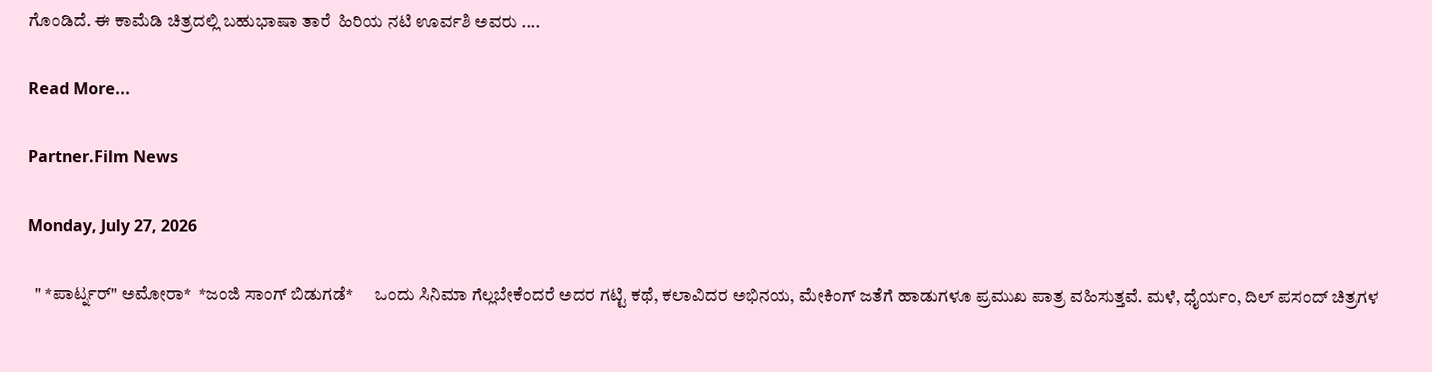ಗೊಂಡಿದೆ. ಈ ಕಾಮೆಡಿ ಚಿತ್ರದಲ್ಲಿ ಬಹುಭಾಷಾ ತಾರೆ  ಹಿರಿಯ ನಟಿ ಊರ್ವಶಿ ಅವರು ....

Read More...

Partner.Film News

Monday, July 27, 2026

  " *ಪಾರ್ಟ್ನರ್" ಅಮೋರಾ*  *ಜಂಜಿ ಸಾಂಗ್ ಬಿಡುಗಡೆ*      ಒಂದು ಸಿನಿಮಾ ಗೆಲ್ಲಬೇಕೆಂದರೆ ಅದರ ಗಟ್ಟಿ ಕಥೆ, ಕಲಾವಿದರ ಅಭಿನಯ, ಮೇಕಿಂಗ್ ಜತೆಗೆ ಹಾಡುಗಳೂ ಪ್ರಮುಖ ಪಾತ್ರ ವಹಿಸುತ್ತವೆ. ಮಳೆ, ಧೈರ್ಯಂ, ದಿಲ್ ಪಸಂದ್ ಚಿತ್ರಗಳ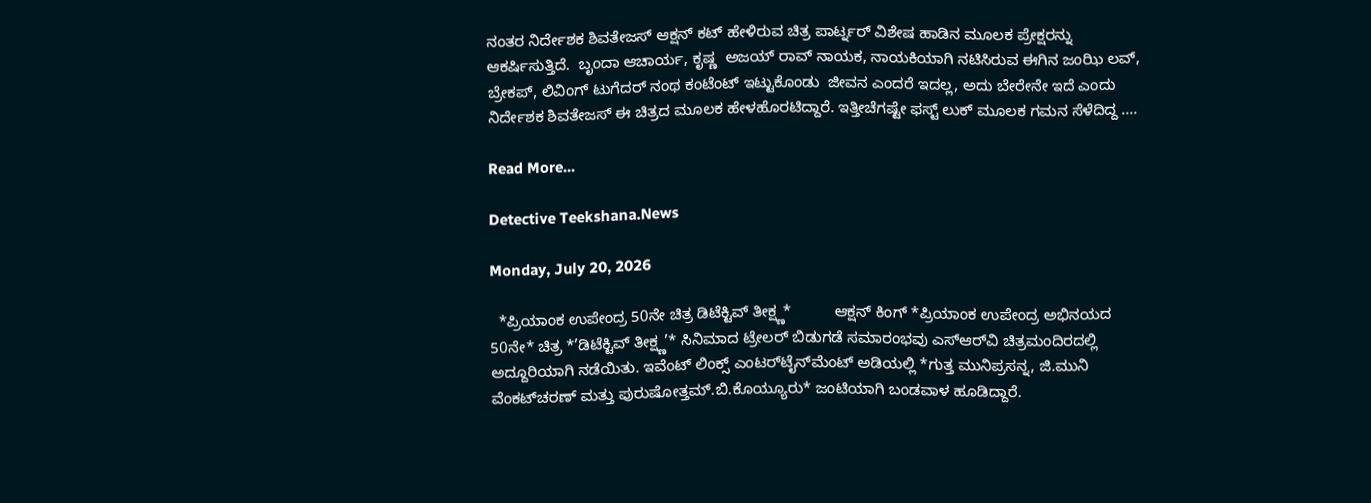ನಂತರ ನಿರ್ದೇಶಕ ಶಿವತೇಜಸ್ ಆಕ್ಷನ್ ಕಟ್ ಹೇಳಿರುವ ಚಿತ್ರ ಪಾರ್ಟ್ನರ್ ವಿಶೇಷ ಹಾಡಿನ ಮೂಲಕ ಪ್ರೇಕ್ಷರನ್ನು  ಆಕರ್ಷಿಸುತ್ತಿದೆ.  ಬೃಂದಾ ಆಚಾರ್ಯ, ಕೃಷ್ಣ  ಅಜಯ್ ರಾವ್ ನಾಯಕ, ನಾಯಕಿಯಾಗಿ ನಟಿಸಿರುವ ಈಗಿನ ಜಂಝಿ ಲವ್, ಬ್ರೇಕಪ್, ಲಿವಿಂಗ್ ಟುಗೆದರ್ ನಂಥ ಕಂಟೆಂಟ್ ಇಟ್ಟುಕೊಂಡು  ಜೀವನ ಎಂದರೆ ಇದಲ್ಲ, ಅದು ಬೇರೇನೇ ಇದೆ ಎಂದು ನಿರ್ದೇಶಕ ಶಿವತೇಜಸ್ ಈ ಚಿತ್ರದ ಮೂಲಕ ಹೇಳಹೊರಟಿದ್ದಾರೆ. ಇತ್ತೀಚೆಗಷ್ಟೇ ಫಸ್ಟ್ ಲುಕ್ ಮೂಲಕ ಗಮನ ಸೆಳೆದಿದ್ದ ....

Read More...

Detective Teekshana.News

Monday, July 20, 2026

  *ಪ್ರಿಯಾಂಕ ಉಪೇಂದ್ರ 50ನೇ ಚಿತ್ರ ಡಿಟೆಕ್ಟಿವ್ ತೀಕ್ಷ್ಣ*          ಆಕ್ಷನ್ ಕಿಂಗ್ *ಪ್ರಿಯಾಂಕ ಉಪೇಂದ್ರ ಅಭಿನಯದ 50ನೇ* ಚಿತ್ರ *’ಡಿಟೆಕ್ಟಿವ್ ತೀಕ್ಷ್ಣ’* ಸಿನಿಮಾದ ಟ್ರೇಲರ್ ಬಿಡುಗಡೆ ಸಮಾರಂಭವು ಎಸ್‌ಆರ್‌ವಿ ಚಿತ್ರಮಂದಿರದಲ್ಲಿ ಅದ್ದೂರಿಯಾಗಿ ನಡೆಯಿತು. ಇವೆಂಟ್ ಲಿಂಕ್ಸ್ ಎಂಟರ್‌ಟೈನ್‌ಮೆಂಟ್ ಅಡಿಯಲ್ಲಿ *ಗುತ್ತ ಮುನಿಪ್ರಸನ್ನ, ಜಿ.ಮುನಿ ವೆಂಕಟ್‌ಚರಣ್ ಮತ್ತು ಪುರುಷೋತ್ತಮ್.ಬಿ.ಕೊಯ್ಯೂರು* ಜಂಟಿಯಾಗಿ ಬಂಡವಾಳ ಹೂಡಿದ್ದಾರೆ.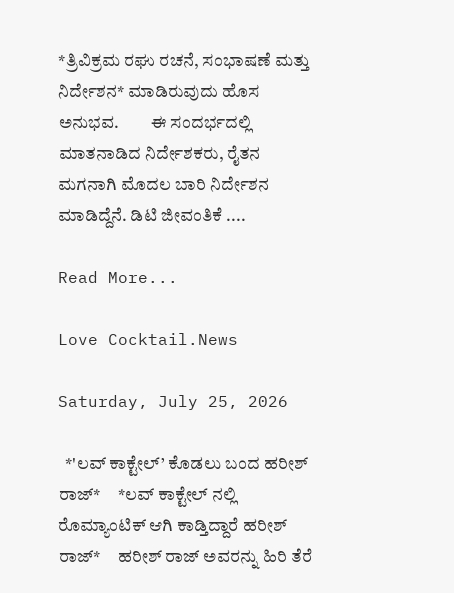*ತ್ರಿವಿಕ್ರಮ ರಘು ರಚನೆ, ಸಂಭಾಷಣೆ ಮತ್ತು ನಿರ್ದೇಶನ* ಮಾಡಿರುವುದು ಹೊಸ ಅನುಭವ.         ಈ ಸಂದರ್ಭದಲ್ಲಿ ಮಾತನಾಡಿದ ನಿರ್ದೇಶಕರು, ರೈತನ ಮಗನಾಗಿ ಮೊದಲ ಬಾರಿ ನಿರ್ದೇಶನ ಮಾಡಿದ್ದೆನೆ. ಡಿಟಿ ಜೀವಂತಿಕೆ ....

Read More...

Love Cocktail.News

Saturday, July 25, 2026

  *'ಲವ್ ಕಾಕ್ಟೇಲ್’ ಕೊಡಲು ಬಂದ ಹರೀಶ್ ರಾಜ್*     *ಲವ್ ಕಾಕ್ಟೇಲ್ ನಲ್ಲಿ ರೊಮ್ಯಾಂಟಿಕ್ ಆಗಿ ಕಾಡ್ತಿದ್ದಾರೆ ಹರೀಶ್ ರಾಜ್*     ಹರೀಶ್ ರಾಜ್ ಅವರನ್ನು ಹಿರಿ ತೆರೆ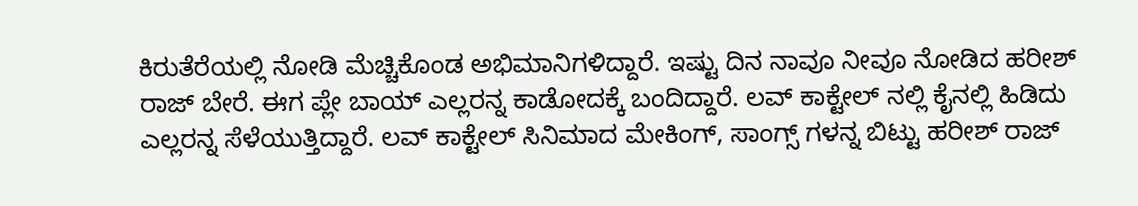ಕಿರುತೆರೆಯಲ್ಲಿ ನೋಡಿ ಮೆಚ್ಚಿಕೊಂಡ ಅಭಿಮಾನಿಗಳಿದ್ದಾರೆ. ಇಷ್ಟು ದಿನ ನಾವೂ ನೀವೂ ನೋಡಿದ ಹರೀಶ್ ರಾಜ್ ಬೇರೆ. ಈಗ ಪ್ಲೇ ಬಾಯ್ ಎಲ್ಲರನ್ನ ಕಾಡೋದಕ್ಕೆ ಬಂದಿದ್ದಾರೆ. ಲವ್ ಕಾಕ್ಟೇಲ್ ನಲ್ಲಿ ಕೈನಲ್ಲಿ ಹಿಡಿದು ಎಲ್ಲರನ್ನ ಸೆಳೆಯುತ್ತಿದ್ದಾರೆ. ಲವ್ ಕಾಕ್ಟೇಲ್ ಸಿನಿಮಾದ ಮೇಕಿಂಗ್, ಸಾಂಗ್ಸ್ ಗಳನ್ನ ಬಿಟ್ಟು ಹರೀಶ್ ರಾಜ್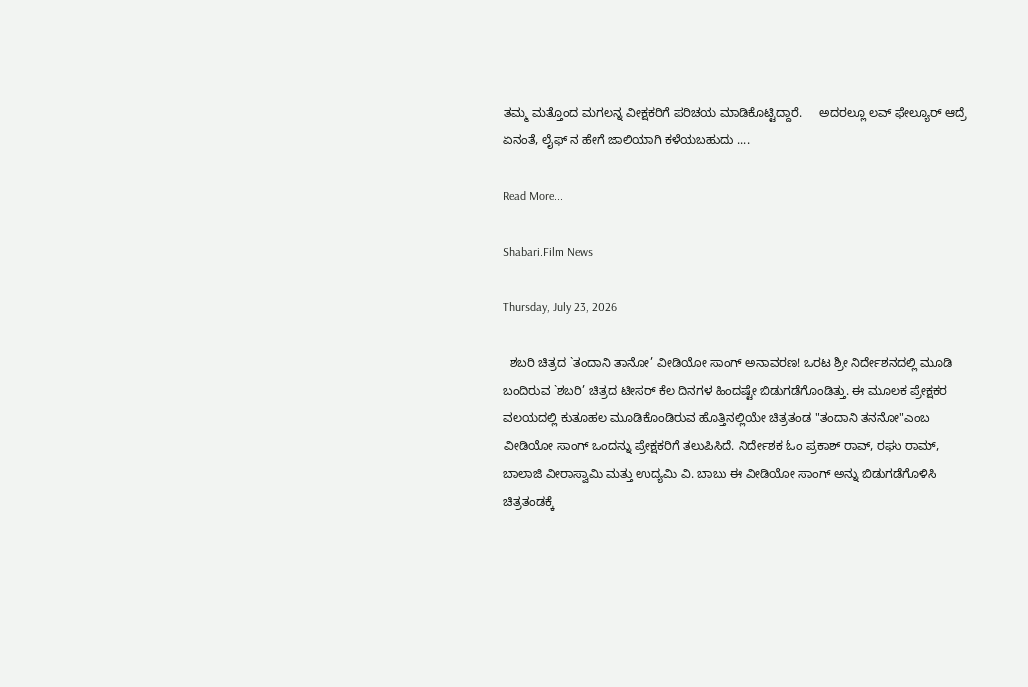ತಮ್ಮ ಮತ್ತೊಂದ ಮಗಲನ್ನ ವೀಕ್ಷಕರಿಗೆ ಪರಿಚಯ ಮಾಡಿಕೊಟ್ಟಿದ್ದಾರೆ.     ಅದರಲ್ಲೂ ಲವ್ ಫೇಲ್ಯೂರ್ ಆದ್ರೆ ಏನಂತೆ, ಲೈಫ್ ನ ಹೇಗೆ ಜಾಲಿಯಾಗಿ ಕಳೆಯಬಹುದು ....

Read More...

Shabari.Film News

Thursday, July 23, 2026

  ಶಬರಿ ಚಿತ್ರದ `ತಂದಾನಿ ತಾನೋ’ ವೀಡಿಯೋ ಸಾಂಗ್ ಅನಾವರಣ! ಒರಟ ಶ್ರೀ ನಿರ್ದೇಶನದಲ್ಲಿ ಮೂಡಿ ಬಂದಿರುವ `ಶಬರಿ’ ಚಿತ್ರದ ಟೀಸರ್ ಕೆಲ ದಿನಗಳ ಹಿಂದಷ್ಟೇ ಬಿಡುಗಡೆಗೊಂಡಿತ್ತು. ಈ ಮೂಲಕ ಪ್ರೇಕ್ಷಕರ ವಲಯದಲ್ಲಿ ಕುತೂಹಲ ಮೂಡಿಕೊಂಡಿರುವ ಹೊತ್ತಿನಲ್ಲಿಯೇ ಚಿತ್ರತಂಡ "ತಂದಾನಿ ತನನೋ"ಎಂಬ ವೀಡಿಯೋ ಸಾಂಗ್ ಒಂದನ್ನು ಪ್ರೇಕ್ಷಕರಿಗೆ ತಲುಪಿಸಿದೆ. ನಿರ್ದೇಶಕ ಓಂ ಪ್ರಕಾಶ್ ರಾವ್, ರಘು ರಾಮ್, ಬಾಲಾಜಿ ವೀರಾಸ್ವಾಮಿ ಮತ್ತು ಉದ್ಯಮಿ ವಿ. ಬಾಬು ಈ ವೀಡಿಯೋ ಸಾಂಗ್ ಅನ್ನು ಬಿಡುಗಡೆಗೊಳಿಸಿ ಚಿತ್ರತಂಡಕ್ಕೆ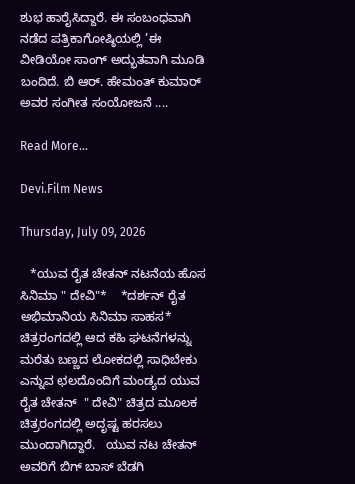ಶುಭ ಹಾರೈಸಿದ್ದಾರೆ. ಈ ಸಂಬಂಧವಾಗಿ ನಡೆದ ಪತ್ರಿಕಾಗೋಷ್ಠಿಯಲ್ಲಿ ’ಈ ವೀಡಿಯೋ ಸಾಂಗ್ ಅದ್ಭುತವಾಗಿ ಮೂಡಿ ಬಂದಿದೆ. ಬಿ ಆರ್. ಹೇಮಂತ್ ಕುಮಾರ್ ಅವರ ಸಂಗೀತ ಸಂಯೋಜನೆ ....

Read More...

Devi.Film News

Thursday, July 09, 2026

   *ಯುವ ರೈತ ಚೇತನ್ ನಟನೆಯ ಹೊಸ ಸಿನಿಮಾ " ದೇವಿ"*    *ದರ್ಶನ್ ರೈತ ಅಭಿಮಾನಿಯ ಸಿನಿಮಾ ಸಾಹಸ*     ಚಿತ್ರರಂಗದಲ್ಲಿ ಆದ ಕಹಿ ಘಟನೆಗಳನ್ನು ಮರೆತು ಬಣ್ಣದ ಲೋಕದಲ್ಲಿ ಸಾಧಿಬೇಕು ಎನ್ನುವ ಛಲದೊಂದಿಗೆ ಮಂಡ್ಯದ ಯುವ ರೈತ ಚೇತನ್  " ದೇವಿ" ಚಿತ್ರದ ಮೂಲಕ ಚಿತ್ರರಂಗದಲ್ಲಿ ಅದೃಷ್ಟ ಹರಸಲು ಮುಂದಾಗಿದ್ದಾರೆ‌.   ಯುವ ನಟ ಚೇತನ್ ಅವರಿಗೆ ಬಿಗ್ ಬಾಸ್ ಬೆಡಗಿ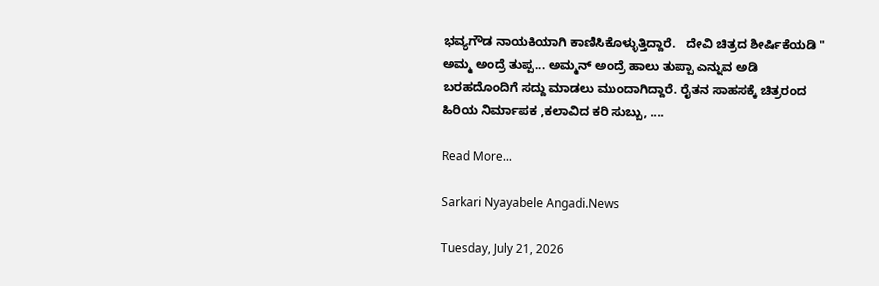ಭವ್ಯಗೌಡ ನಾಯಕಿಯಾಗಿ ಕಾಣಿಸಿಕೊಳ್ಳುತ್ತಿದ್ದಾರೆ.   ದೇವಿ ಚಿತ್ರದ ಶೀರ್ಷಿಕೆಯಡಿ " ಅಮ್ಮ ಅಂದ್ರೆ ತುಪ್ಪ... ಅಮ್ಮನ್ ಅಂದ್ರೆ ಹಾಲು ತುಪ್ಪಾ ಎನ್ನುವ ಅಡಿ ಬರಹದೊಂದಿಗೆ ಸದ್ದು ಮಾಡಲು ಮುಂದಾಗಿದ್ದಾರೆ. ರೈತನ ಸಾಹಸಕ್ಕೆ ಚಿತ್ರರಂದ ಹಿರಿಯ ನಿರ್ಮಾಪಕ ,ಕಲಾವಿದ ಕರಿ ಸುಬ್ಬು, ....

Read More...

Sarkari Nyayabele Angadi.News

Tuesday, July 21, 2026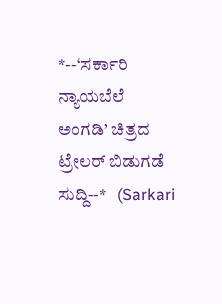*--‘ಸರ್ಕಾರಿ ನ್ಯಾಯಬೆಲೆ ಅಂಗಡಿ’ ಚಿತ್ರದ ಟ್ರೇಲರ್ ಬಿಡುಗಡೆ ಸುದ್ದಿ--*   (Sarkari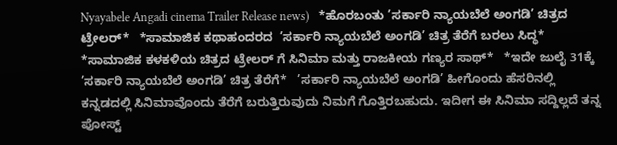Nyayabele Angadi cinema Trailer Release news)   *ಹೊರಬಂತು ’ಸರ್ಕಾರಿ ನ್ಯಾಯಬೆಲೆ ಅಂಗಡಿ’ ಚಿತ್ರದ ಟ್ರೇಲರ್*   *ಸಾಮಾಜಿಕ ಕಥಾಹಂದರದ  ’ಸರ್ಕಾರಿ ನ್ಯಾಯಬೆಲೆ ಅಂಗಡಿ’ ಚಿತ್ರ ತೆರೆಗೆ ಬರಲು ಸಿದ್ಧ*   *ಸಾಮಾಜಿಕ ಕಳಕಳಿಯ ಚಿತ್ರದ ಟ್ರೇಲರ್ ಗೆ ಸಿನಿಮಾ ಮತ್ತು ರಾಜಕೀಯ ಗಣ್ಯರ ಸಾಥ್*   *ಇದೇ ಜುಲೈ 31ಕ್ಕೆ ’ಸರ್ಕಾರಿ ನ್ಯಾಯಬೆಲೆ ಅಂಗಡಿ’ ಚಿತ್ರ ತೆರೆಗೆ*   ’ಸರ್ಕಾರಿ ನ್ಯಾಯಬೆಲೆ ಅಂಗಡಿ’ ಹೀಗೊಂದು ಹೆಸರಿನಲ್ಲಿ ಕನ್ನಡದಲ್ಲಿ ಸಿನಿಮಾವೊಂದು ತೆರೆಗೆ ಬರುತ್ತಿರುವುದು ನಿಮಗೆ ಗೊತ್ತಿರಬಹುದು. ಇದೀಗ ಈ ಸಿನಿಮಾ ಸದ್ದಿಲ್ಲದೆ ತನ್ನ ಪೋಸ್ಟ್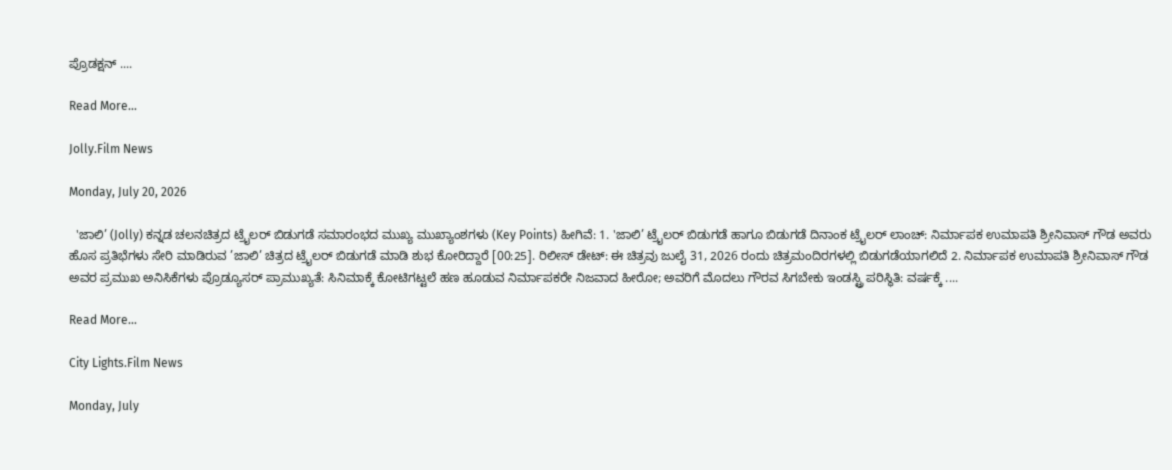ಪ್ರೊಡಕ್ಷನ್ ....

Read More...

Jolly.Film News

Monday, July 20, 2026

  'ಜಾಲಿ’ (Jolly) ಕನ್ನಡ ಚಲನಚಿತ್ರದ ಟ್ರೈಲರ್ ಬಿಡುಗಡೆ ಸಮಾರಂಭದ ಮುಖ್ಯ ಮುಖ್ಯಾಂಶಗಳು (Key Points) ಹೀಗಿವೆ: 1. 'ಜಾಲಿ’ ಟ್ರೈಲರ್ ಬಿಡುಗಡೆ ಹಾಗೂ ಬಿಡುಗಡೆ ದಿನಾಂಕ ಟ್ರೈಲರ್ ಲಾಂಚ್: ನಿರ್ಮಾಪಕ ಉಮಾಪತಿ ಶ್ರೀನಿವಾಸ್ ಗೌಡ ಅವರು ಹೊಸ ಪ್ರತಿಭೆಗಳು ಸೇರಿ ಮಾಡಿರುವ ’ಜಾಲಿ’ ಚಿತ್ರದ ಟ್ರೈಲರ್ ಬಿಡುಗಡೆ ಮಾಡಿ ಶುಭ ಕೋರಿದ್ದಾರೆ [00:25]. ರಿಲೀಸ್ ಡೇಟ್: ಈ ಚಿತ್ರವು ಜುಲೈ 31, 2026 ರಂದು ಚಿತ್ರಮಂದಿರಗಳಲ್ಲಿ ಬಿಡುಗಡೆಯಾಗಲಿದೆ 2. ನಿರ್ಮಾಪಕ ಉಮಾಪತಿ ಶ್ರೀನಿವಾಸ್ ಗೌಡ ಅವರ ಪ್ರಮುಖ ಅನಿಸಿಕೆಗಳು ಪ್ರೊಡ್ಯೂಸರ್ ಪ್ರಾಮುಖ್ಯತೆ: ಸಿನಿಮಾಕ್ಕೆ ಕೋಟಿಗಟ್ಟಲೆ ಹಣ ಹೂಡುವ ನಿರ್ಮಾಪಕರೇ ನಿಜವಾದ ಹೀರೋ; ಅವರಿಗೆ ಮೊದಲು ಗೌರವ ಸಿಗಬೇಕು ಇಂಡಸ್ಟ್ರಿ ಪರಿಸ್ಥಿತಿ: ವರ್ಷಕ್ಕೆ ....

Read More...

City Lights.Film News

Monday, July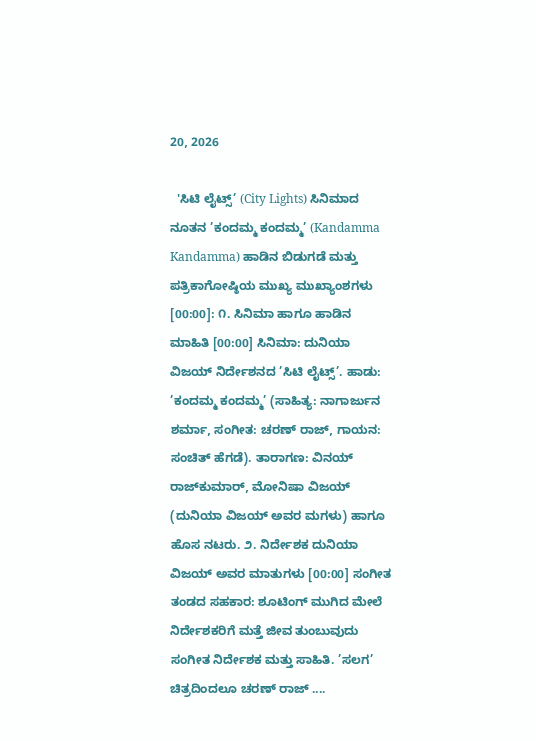20, 2026

  'ಸಿಟಿ ಲೈಟ್ಸ್’ (City Lights) ಸಿನಿಮಾದ ನೂತನ ’ಕಂದಮ್ಮ ಕಂದಮ್ಮ’ (Kandamma Kandamma) ಹಾಡಿನ ಬಿಡುಗಡೆ ಮತ್ತು ಪತ್ರಿಕಾಗೋಷ್ಠಿಯ ಮುಖ್ಯ ಮುಖ್ಯಾಂಶಗಳು [00:00]: ೧. ಸಿನಿಮಾ ಹಾಗೂ ಹಾಡಿನ ಮಾಹಿತಿ [00:00] ಸಿನಿಮಾ: ದುನಿಯಾ ವಿಜಯ್ ನಿರ್ದೇಶನದ ’ಸಿಟಿ ಲೈಟ್ಸ್’. ಹಾಡು: ’ಕಂದಮ್ಮ ಕಂದಮ್ಮ’ (ಸಾಹಿತ್ಯ: ನಾಗಾರ್ಜುನ ಶರ್ಮಾ, ಸಂಗೀತ: ಚರಣ್ ರಾಜ್, ಗಾಯನ: ಸಂಚಿತ್ ಹೆಗಡೆ). ತಾರಾಗಣ: ವಿನಯ್ ರಾಜ್‌ಕುಮಾರ್, ಮೋನಿಷಾ ವಿಜಯ್ (ದುನಿಯಾ ವಿಜಯ್ ಅವರ ಮಗಳು) ಹಾಗೂ ಹೊಸ ನಟರು. ೨. ನಿರ್ದೇಶಕ ದುನಿಯಾ ವಿಜಯ್ ಅವರ ಮಾತುಗಳು [00:00] ಸಂಗೀತ ತಂಡದ ಸಹಕಾರ: ಶೂಟಿಂಗ್ ಮುಗಿದ ಮೇಲೆ ನಿರ್ದೇಶಕರಿಗೆ ಮತ್ತೆ ಜೀವ ತುಂಬುವುದು ಸಂಗೀತ ನಿರ್ದೇಶಕ ಮತ್ತು ಸಾಹಿತಿ. ’ಸಲಗ’ ಚಿತ್ರದಿಂದಲೂ ಚರಣ್ ರಾಜ್ ....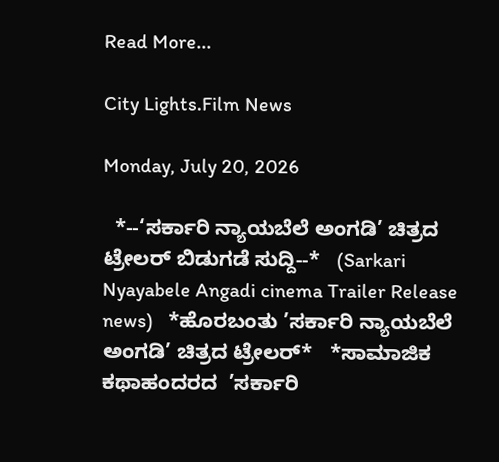Read More...

City Lights.Film News

Monday, July 20, 2026

  *--‘ಸರ್ಕಾರಿ ನ್ಯಾಯಬೆಲೆ ಅಂಗಡಿ’ ಚಿತ್ರದ ಟ್ರೇಲರ್ ಬಿಡುಗಡೆ ಸುದ್ದಿ--*   (Sarkari Nyayabele Angadi cinema Trailer Release news)   *ಹೊರಬಂತು ’ಸರ್ಕಾರಿ ನ್ಯಾಯಬೆಲೆ ಅಂಗಡಿ’ ಚಿತ್ರದ ಟ್ರೇಲರ್*   *ಸಾಮಾಜಿಕ ಕಥಾಹಂದರದ  ’ಸರ್ಕಾರಿ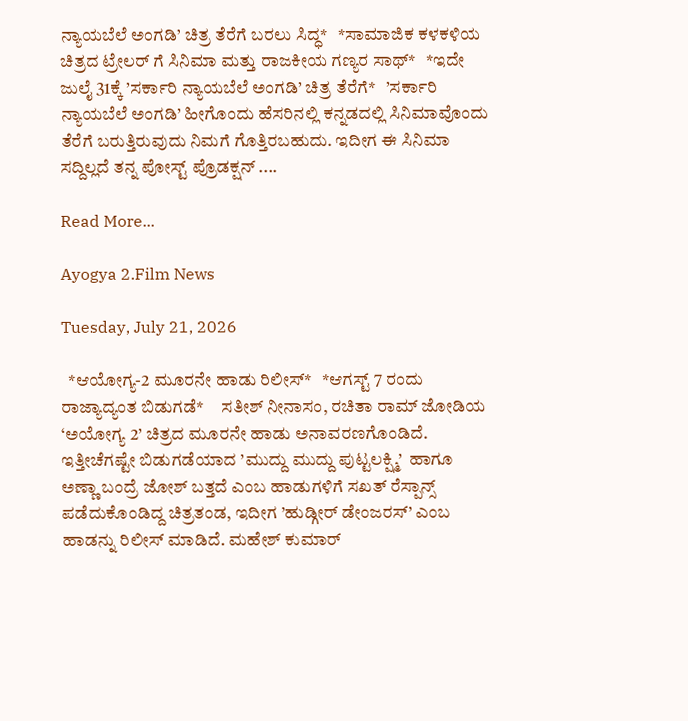ನ್ಯಾಯಬೆಲೆ ಅಂಗಡಿ’ ಚಿತ್ರ ತೆರೆಗೆ ಬರಲು ಸಿದ್ಧ*   *ಸಾಮಾಜಿಕ ಕಳಕಳಿಯ ಚಿತ್ರದ ಟ್ರೇಲರ್ ಗೆ ಸಿನಿಮಾ ಮತ್ತು ರಾಜಕೀಯ ಗಣ್ಯರ ಸಾಥ್*   *ಇದೇ ಜುಲೈ 31ಕ್ಕೆ ’ಸರ್ಕಾರಿ ನ್ಯಾಯಬೆಲೆ ಅಂಗಡಿ’ ಚಿತ್ರ ತೆರೆಗೆ*   ’ಸರ್ಕಾರಿ ನ್ಯಾಯಬೆಲೆ ಅಂಗಡಿ’ ಹೀಗೊಂದು ಹೆಸರಿನಲ್ಲಿ ಕನ್ನಡದಲ್ಲಿ ಸಿನಿಮಾವೊಂದು ತೆರೆಗೆ ಬರುತ್ತಿರುವುದು ನಿಮಗೆ ಗೊತ್ತಿರಬಹುದು. ಇದೀಗ ಈ ಸಿನಿಮಾ ಸದ್ದಿಲ್ಲದೆ ತನ್ನ ಪೋಸ್ಟ್ ಪ್ರೊಡಕ್ಷನ್ ....

Read More...

Ayogya 2.Film News

Tuesday, July 21, 2026

  *ಆಯೋಗ್ಯ-2 ಮೂರನೇ ಹಾಡು ರಿಲೀಸ್*   *ಆಗಸ್ಟ್ 7 ರಂದು ರಾಜ್ಯಾದ್ಯಂತ ಬಿಡುಗಡೆ*     ಸತೀಶ್ ನೀನಾಸಂ, ರಚಿತಾ ರಾಮ್ ಜೋಡಿಯ ‘ಅಯೋಗ್ಯ 2’ ಚಿತ್ರದ ಮೂರನೇ ಹಾಡು ಅನಾವರಣಗೊಂಡಿದೆ. ಇತ್ತೀಚೆಗಷ್ಟೇ ಬಿಡುಗಡೆಯಾದ ’ಮುದ್ದು ಮುದ್ದು ಪುಟ್ಟಲಕ್ಷ್ಮಿ’  ಹಾಗೂ ಅಣ್ಣಾ ಬಂದ್ರೆ ಜೋಶ್ ಬತ್ತದೆ ಎಂಬ ಹಾಡುಗಳಿಗೆ ಸಖತ್ ರೆಸ್ಪಾನ್ಸ್ ಪಡೆದುಕೊಂಡಿದ್ದ ಚಿತ್ರತಂಡ, ಇದೀಗ ’ಹುಡ್ಗೀರ್ ಡೇಂಜರಸ್’ ಎಂಬ ಹಾಡನ್ನು ರಿಲೀಸ್ ಮಾಡಿದೆ. ಮಹೇಶ್ ಕುಮಾರ್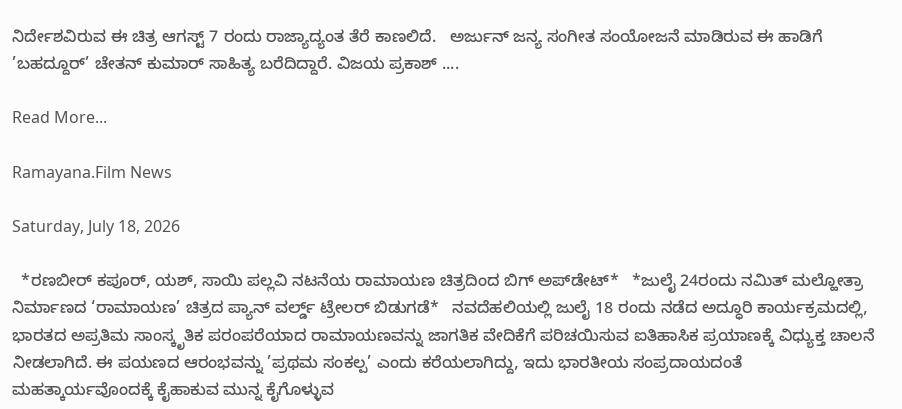ನಿರ್ದೇಶವಿರುವ ಈ ಚಿತ್ರ ಆಗಸ್ಟ್ 7 ರಂದು ರಾಜ್ಯಾದ್ಯಂತ ತೆರೆ ಕಾಣಲಿದೆ.   ಅರ್ಜುನ್ ಜನ್ಯ ಸಂಗೀತ ಸಂಯೋಜನೆ ಮಾಡಿರುವ ಈ ಹಾಡಿಗೆ ’ಬಹದ್ದೂರ್’ ಚೇತನ್ ಕುಮಾರ್ ಸಾಹಿತ್ಯ ಬರೆದಿದ್ದಾರೆ. ವಿಜಯ ಪ್ರಕಾಶ್ ....

Read More...

Ramayana.Film News

Saturday, July 18, 2026

  *ರಣಬೀರ್‌ ಕಪೂರ್‌, ಯಶ್‌, ಸಾಯಿ ಪಲ್ಲವಿ ನಟನೆಯ ರಾಮಾಯಣ ಚಿತ್ರದಿಂದ ಬಿಗ್‌ ಅಪ್‌ಡೇಟ್‌*   *ಜುಲೈ 24ರಂದು ನಮಿತ್ ಮಲ್ಹೋತ್ರಾ ನಿರ್ಮಾಣದ ‘ರಾಮಾಯಣ’ ಚಿತ್ರದ ಪ್ಯಾನ್‌ ವರ್ಲ್ಡ್‌ ಟ್ರೇಲರ್‌ ಬಿಡುಗಡೆ*   ನವದೆಹಲಿಯಲ್ಲಿ ಜುಲೈ 18 ರಂದು ನಡೆದ ಅದ್ಧೂರಿ ಕಾರ್ಯಕ್ರಮದಲ್ಲಿ, ಭಾರತದ ಅಪ್ರತಿಮ ಸಾಂಸ್ಕೃತಿಕ ಪರಂಪರೆಯಾದ ರಾಮಾಯಣವನ್ನು ಜಾಗತಿಕ ವೇದಿಕೆಗೆ ಪರಿಚಯಿಸುವ ಐತಿಹಾಸಿಕ ಪ್ರಯಾಣಕ್ಕೆ ವಿಧ್ಯುಕ್ತ ಚಾಲನೆ ನೀಡಲಾಗಿದೆ. ಈ ಪಯಣದ ಆರಂಭವನ್ನು ’ಪ್ರಥಮ ಸಂಕಲ್ಪ’ ಎಂದು ಕರೆಯಲಾಗಿದ್ದು, ಇದು ಭಾರತೀಯ ಸಂಪ್ರದಾಯದಂತೆ ಮಹತ್ಕಾರ್ಯವೊಂದಕ್ಕೆ ಕೈಹಾಕುವ ಮುನ್ನ ಕೈಗೊಳ್ಳುವ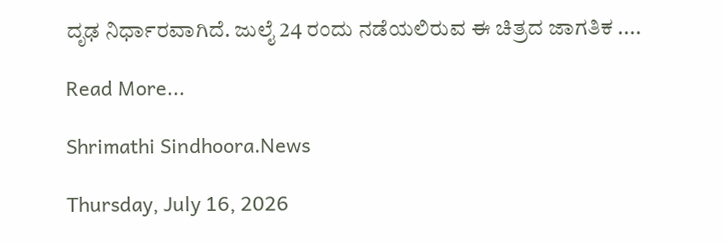ದೃಢ ನಿರ್ಧಾರವಾಗಿದೆ. ಜುಲೈ 24 ರಂದು ನಡೆಯಲಿರುವ ಈ ಚಿತ್ರದ ಜಾಗತಿಕ ....

Read More...

Shrimathi Sindhoora.News

Thursday, July 16, 2026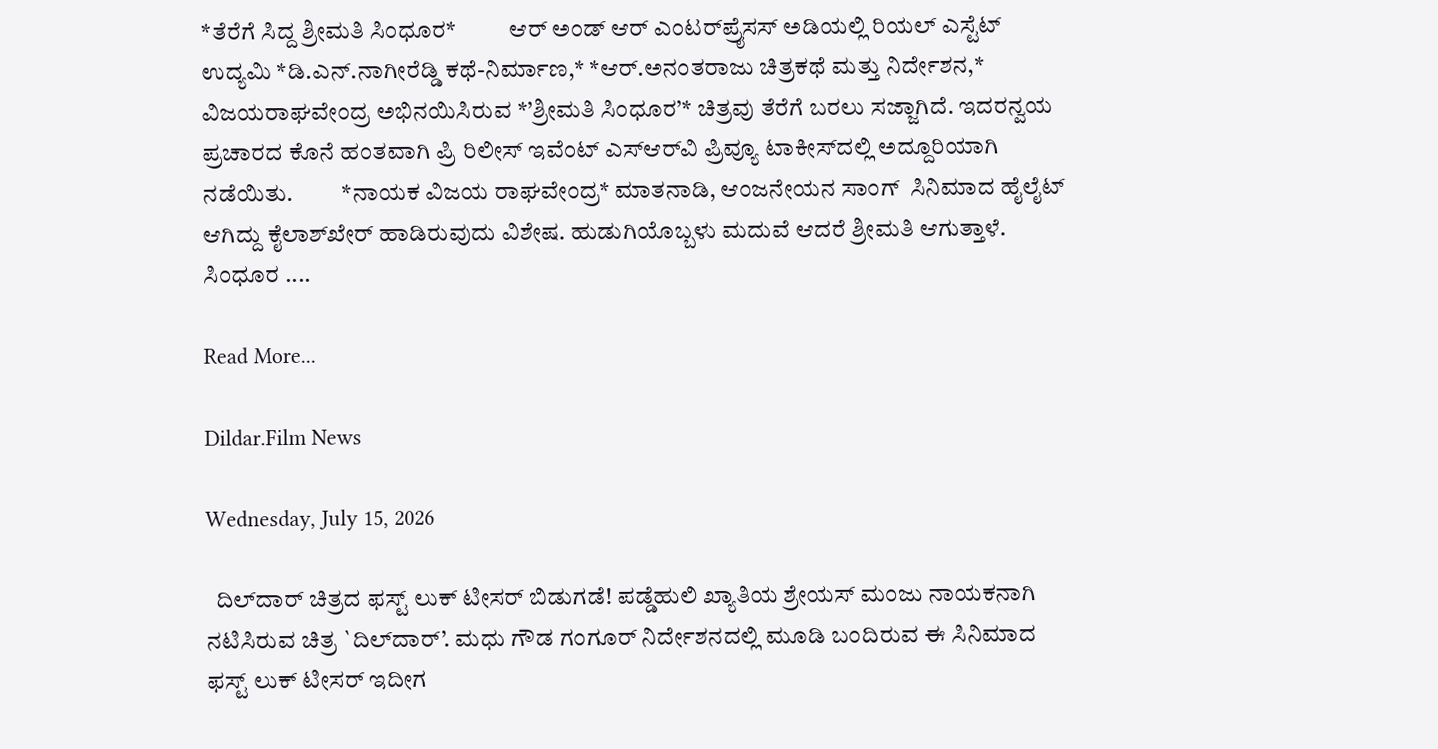*ತೆರೆಗೆ ಸಿದ್ದ ಶ್ರೀಮತಿ ಸಿಂಧೂರ*           ಆರ್ ಅಂಡ್ ಆರ್ ಎಂಟರ್‌ಪ್ರೈಸಸ್ ಅಡಿಯಲ್ಲಿ ರಿಯಲ್ ಎಸ್ಟೆಟ್ ಉದ್ಯಮಿ *ಡಿ.ಎನ್.ನಾಗೀರೆಡ್ಡಿ ಕಥೆ-ನಿರ್ಮಾಣ,* *ಆರ್.ಅನಂತರಾಜು ಚಿತ್ರಕಥೆ ಮತ್ತು ನಿರ್ದೇಶನ,* ವಿಜಯರಾಘವೇಂದ್ರ ಅಭಿನಯಿಸಿರುವ *’ಶ್ರೀಮತಿ ಸಿಂಧೂರ’* ಚಿತ್ರವು ತೆರೆಗೆ ಬರಲು ಸಜ್ಜಾಗಿದೆ. ಇದರನ್ವಯ ಪ್ರಚಾರದ ಕೊನೆ ಹಂತವಾಗಿ ಪ್ರಿ ರಿಲೀಸ್ ಇವೆಂಟ್ ಎಸ್‌ಆರ್‌ವಿ ಪ್ರಿವ್ಯೂ ಟಾಕೀಸ್‌ದಲ್ಲಿ ಅದ್ದೂರಿಯಾಗಿ ನಡೆಯಿತು.          *ನಾಯಕ ವಿಜಯ ರಾಘವೇಂದ್ರ* ಮಾತನಾಡಿ, ಆಂಜನೇಯನ ಸಾಂಗ್  ಸಿನಿಮಾದ ಹೈಲೈಟ್ ಆಗಿದ್ದು ಕೈಲಾಶ್‌ಖೇರ್ ಹಾಡಿರುವುದು ವಿಶೇಷ. ಹುಡುಗಿಯೊಬ್ಬಳು ಮದುವೆ ಆದರೆ ಶ್ರೀಮತಿ ಆಗುತ್ತಾಳೆ. ಸಿಂಧೂರ ....

Read More...

Dildar.Film News

Wednesday, July 15, 2026

  ದಿಲ್‌ದಾರ್ ಚಿತ್ರದ ಫಸ್ಟ್ ಲುಕ್ ಟೀಸರ್ ಬಿಡುಗಡೆ! ಪಡ್ಡೆಹುಲಿ ಖ್ಯಾತಿಯ ಶ್ರೇಯಸ್ ಮಂಜು ನಾಯಕನಾಗಿ ನಟಿಸಿರುವ ಚಿತ್ರ `ದಿಲ್‌ದಾರ್’. ಮಧು ಗೌಡ ಗಂಗೂರ್ ನಿರ್ದೇಶನದಲ್ಲಿ ಮೂಡಿ ಬಂದಿರುವ ಈ ಸಿನಿಮಾದ ಫಸ್ಟ್ ಲುಕ್ ಟೀಸರ್ ಇದೀಗ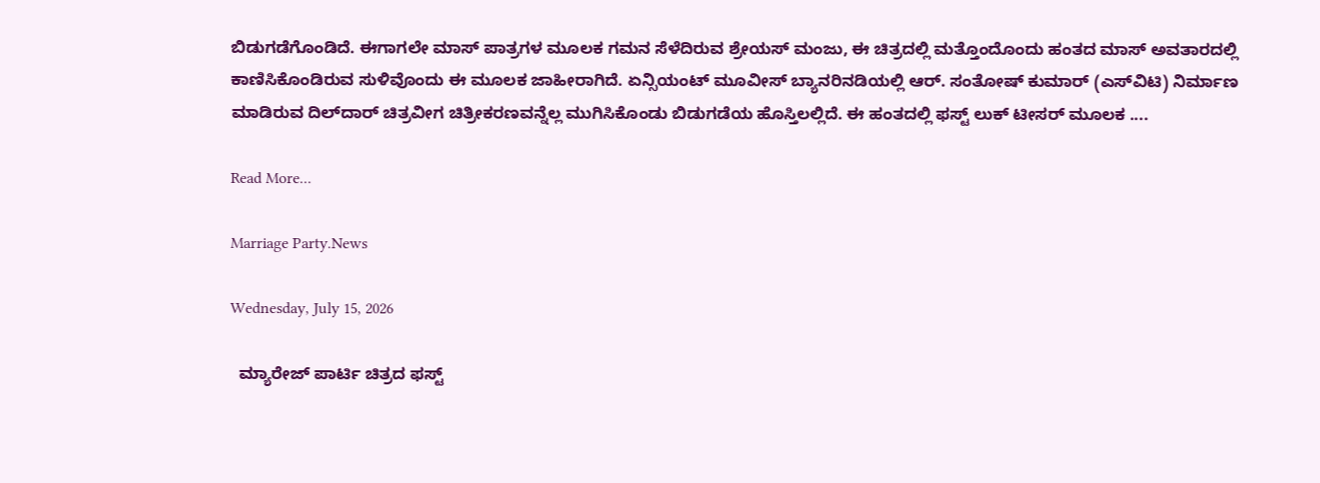ಬಿಡುಗಡೆಗೊಂಡಿದೆ. ಈಗಾಗಲೇ ಮಾಸ್ ಪಾತ್ರಗಳ ಮೂಲಕ ಗಮನ ಸೆಳೆದಿರುವ ಶ್ರೇಯಸ್ ಮಂಜು, ಈ ಚಿತ್ರದಲ್ಲಿ ಮತ್ತೊಂದೊಂದು ಹಂತದ ಮಾಸ್ ಅವತಾರದಲ್ಲಿ ಕಾಣಿಸಿಕೊಂಡಿರುವ ಸುಳಿವೊಂದು ಈ ಮೂಲಕ ಜಾಹೀರಾಗಿದೆ. ಏನ್ಸಿಯಂಟ್ ಮೂವೀಸ್ ಬ್ಯಾನರಿನಡಿಯಲ್ಲಿ ಆರ್. ಸಂತೋಷ್ ಕುಮಾರ್ (ಎಸ್‌ವಿಟಿ) ನಿರ್ಮಾಣ ಮಾಡಿರುವ ದಿಲ್‌ದಾರ್ ಚಿತ್ರವೀಗ ಚಿತ್ರೀಕರಣವನ್ನೆಲ್ಲ ಮುಗಿಸಿಕೊಂಡು ಬಿಡುಗಡೆಯ ಹೊಸ್ತಿಲಲ್ಲಿದೆ. ಈ ಹಂತದಲ್ಲಿ ಫಸ್ಟ್ ಲುಕ್ ಟೀಸರ್ ಮೂಲಕ ....

Read More...

Marriage Party.News

Wednesday, July 15, 2026

  ಮ್ಯಾರೇಜ್ ಪಾರ್ಟಿ ಚಿತ್ರದ ಫಸ್ಟ್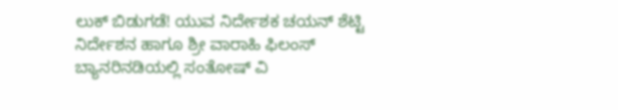ಲುಕ್ ಬಿಡುಗಡೆ! ಯುವ ನಿರ್ದೇಶಕ ಚಯನ್ ಶೆಟ್ಟಿ ನಿರ್ದೇಶನ ಹಾಗೂ ಶ್ರೀ ವಾರಾಹಿ ಫಿಲಂಸ್ ಬ್ಯಾನರಿನಡಿಯಲ್ಲಿ ಸಂತೋಷ್ ವಿ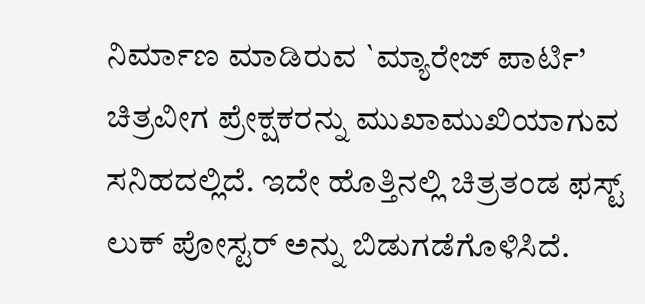ನಿರ್ಮಾಣ ಮಾಡಿರುವ `ಮ್ಯಾರೇಜ್ ಪಾರ್ಟಿ’ ಚಿತ್ರವೀಗ ಪ್ರೇಕ್ಷಕರನ್ನು ಮುಖಾಮುಖಿಯಾಗುವ ಸನಿಹದಲ್ಲಿದೆ. ಇದೇ ಹೊತ್ತಿನಲ್ಲಿ ಚಿತ್ರತಂಡ ಫಸ್ಟ್ ಲುಕ್ ಪೋಸ್ಟರ್ ಅನ್ನು ಬಿಡುಗಡೆಗೊಳಿಸಿದೆ.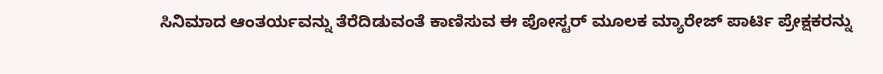ಸಿನಿಮಾದ ಆಂತರ್ಯವನ್ನು ತೆರೆದಿಡುವಂತೆ ಕಾಣಿಸುವ ಈ ಪೋಸ್ಟರ್ ಮೂಲಕ ಮ್ಯಾರೇಜ್ ಪಾರ್ಟಿ ಪ್ರೇಕ್ಷಕರನ್ನು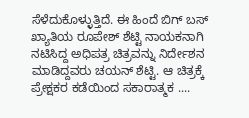ಸೆಳೆದುಕೊಳ್ಳುತ್ತಿದೆ. ಈ ಹಿಂದೆ ಬಿಗ್ ಬಸ್ ಖ್ಯಾತಿಯ ರೂಪೇಶ್ ಶೆಟ್ಟಿ ನಾಯಕನಾಗಿ ನಟಿಸಿದ್ದ ಅಧಿಪತ್ರ ಚಿತ್ರವನ್ನು ನಿರ್ದೇಶನ  ಮಾಡಿದ್ದವರು ಚಯನ್ ಶೆಟ್ಟಿ. ಆ ಚಿತ್ರಕ್ಕೆ ಪ್ರೇಕ್ಷಕರ ಕಡೆಯಿಂದ ಸಕಾರಾತ್ಮಕ ....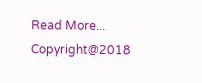Read More...
Copyright@2018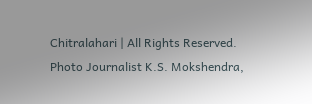Chitralahari | All Rights Reserved. Photo Journalist K.S. Mokshendra,